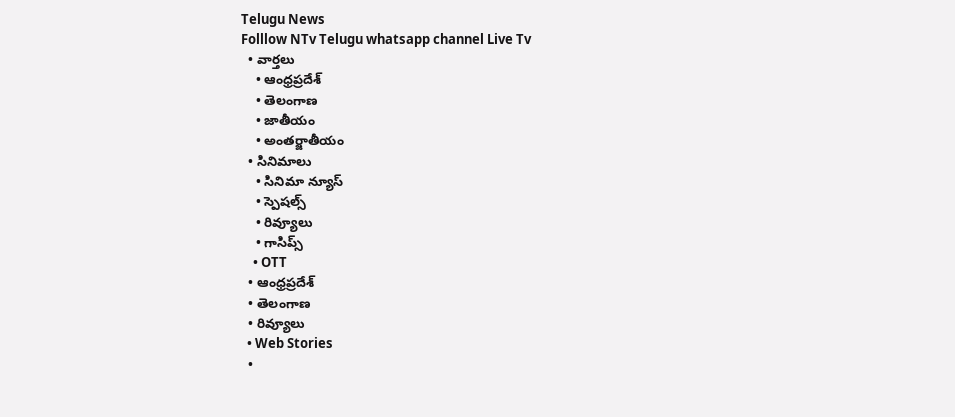Telugu News
Folllow NTv Telugu whatsapp channel Live Tv
  • వార్తలు
    • ఆంధ్రప్రదేశ్
    • తెలంగాణ
    • జాతీయం
    • అంతర్జాతీయం
  • సినిమాలు
    • సినిమా న్యూస్
    • స్పెషల్స్
    • రివ్యూలు
    • గాసిప్స్
    • OTT
  • ఆంధ్రప్రదేశ్
  • తెలంగాణ
  • రివ్యూలు
  • Web Stories
  •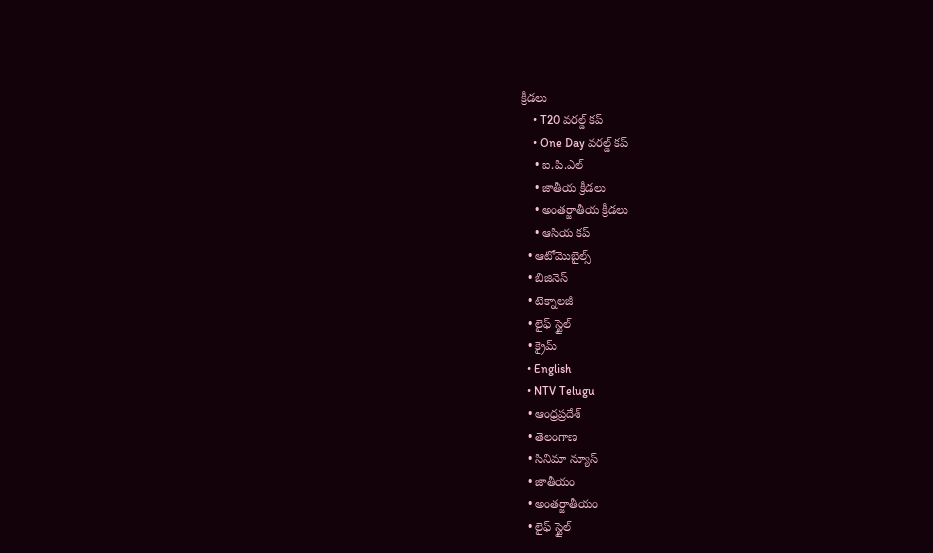క్రీడలు
    • T20 వరల్డ్ కప్
    • One Day వరల్డ్ కప్
    • ఐ.పి.ఎల్
    • జాతీయ క్రీడలు
    • అంతర్జాతీయ క్రీడలు
    • ఆసియ కప్
  • ఆటోమొబైల్స్
  • బిజినెస్‌
  • టెక్నాలజీ
  • లైఫ్ స్టైల్
  • క్రైమ్
  • English
  • NTV Telugu
  • ఆంధ్రప్రదేశ్
  • తెలంగాణ
  • సినిమా న్యూస్
  • జాతీయం
  • అంతర్జాతీయం
  • లైఫ్ స్టైల్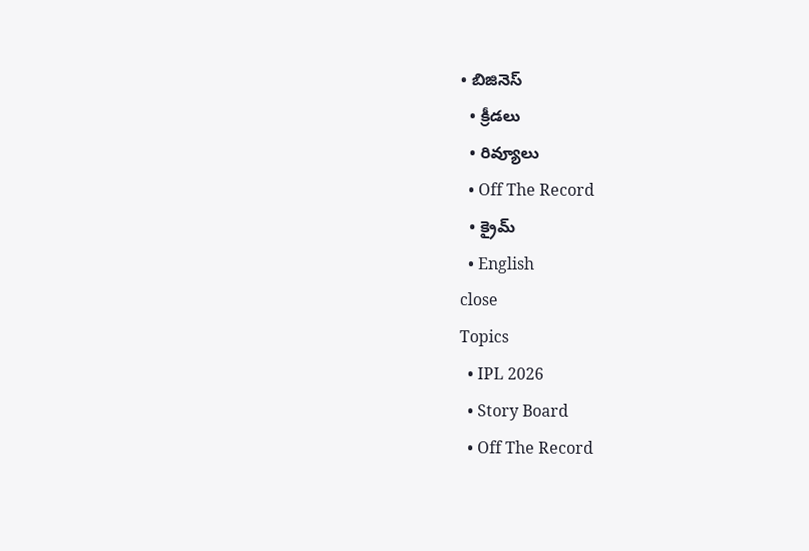• బిజినెస్‌
  • క్రీడలు
  • రివ్యూలు
  • Off The Record
  • క్రైమ్
  • English
close
Topics
  • IPL 2026
  • Story Board
  • Off The Record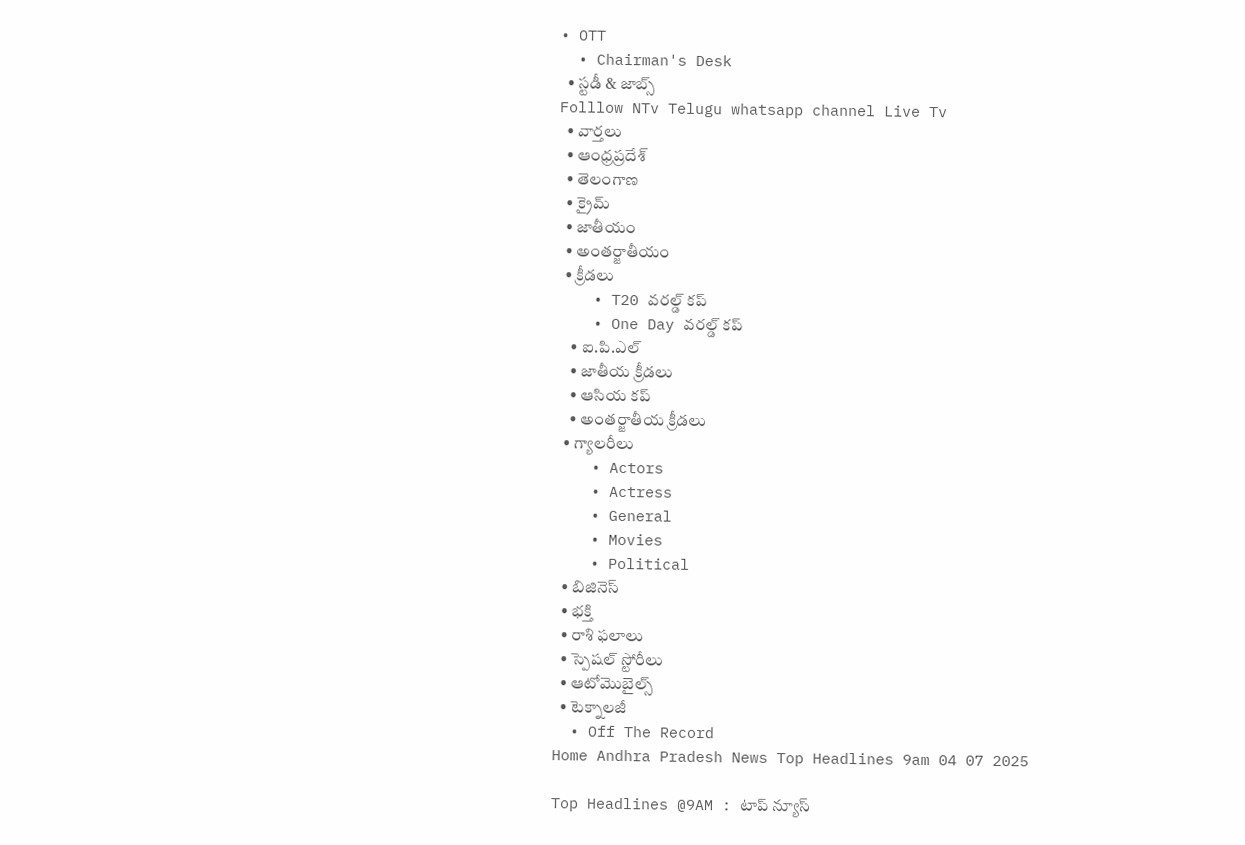• OTT
  • Chairman's Desk
  • స్టడీ & జాబ్స్
Folllow NTv Telugu whatsapp channel Live Tv
  • వార్తలు
  • ఆంధ్రప్రదేశ్
  • తెలంగాణ
  • క్రైమ్
  • జాతీయం
  • అంతర్జాతీయం
  • క్రీడలు
    • T20 వరల్డ్ కప్
    • One Day వరల్డ్ కప్
    • ఐ.పి.ఎల్
    • జాతీయ క్రీడలు
    • ఆసియ కప్
    • అంతర్జాతీయ క్రీడలు
  • గ్యాలరీలు
    • Actors
    • Actress
    • General
    • Movies
    • Political
  • బిజినెస్‌
  • భక్తి
  • రాశి ఫలాలు
  • స్పెషల్‌ స్టోరీలు
  • ఆటోమొబైల్స్
  • టెక్నాలజీ
  • Off The Record
Home Andhra Pradesh News Top Headlines 9am 04 07 2025

Top Headlines @9AM : టాప్‌ న్యూస్‌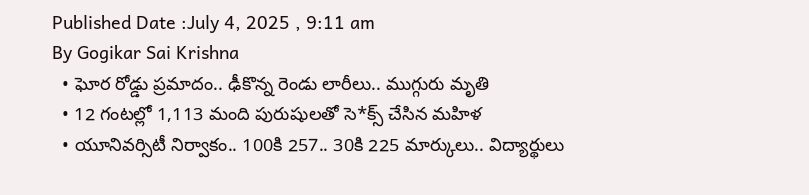Published Date :July 4, 2025 , 9:11 am
By Gogikar Sai Krishna
  • ఘోర రోడ్డు ప్రమాదం.. ఢీకొన్న రెండు లారీలు.. ముగ్గురు మృతి
  • 12 గంటల్లో 1,113 మంది పురుషులతో సె*క్స్ చేసిన మహిళ
  • యూనివర్సిటీ నిర్వాకం.. 100కి 257.. 30కి 225 మార్కులు.. విద్యార్థులు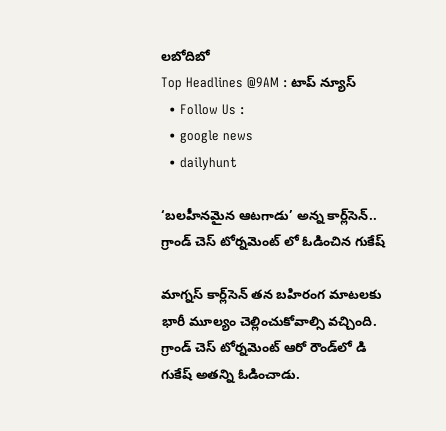లబోదిబో
Top Headlines @9AM : టాప్‌ న్యూస్‌
  • Follow Us :
  • google news
  • dailyhunt

‘బలహీనమైన ఆటగాడు’ అన్న కార్ల్‌సెన్.. గ్రాండ్ చెస్ టోర్నమెంట్ లో ఓడించిన గుకేష్

మాగ్నస్ కార్ల్‌సెన్ తన బహిరంగ మాటలకు భారీ మూల్యం చెల్లించుకోవాల్సి వచ్చింది. గ్రాండ్ చెస్ టోర్నమెంట్ ఆరో రౌండ్‌లో డి గుకేష్ అతన్ని ఓడించాడు.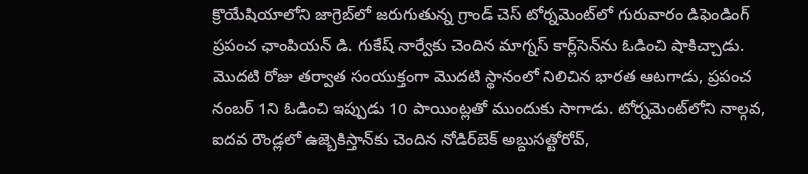క్రొయేషియాలోని జాగ్రెబ్‌లో జరుగుతున్న గ్రాండ్ చెస్ టోర్నమెంట్‌లో గురువారం డిఫెండింగ్ ప్రపంచ ఛాంపియన్ డి. గుకేష్ నార్వేకు చెందిన మాగ్నస్ కార్ల్‌సెన్‌ను ఓడించి షాకిచ్చాడు. మొదటి రోజు తర్వాత సంయుక్తంగా మొదటి స్థానంలో నిలిచిన భారత ఆటగాడు, ప్రపంచ నంబర్ 1ని ఓడించి ఇప్పుడు 10 పాయింట్లతో ముందుకు సాగాడు. టోర్నమెంట్‌లోని నాల్గవ, ఐదవ రౌండ్లలో ఉజ్బెకిస్తాన్‌కు చెందిన నోడిర్‌బెక్ అబ్దుసత్టోరోవ్,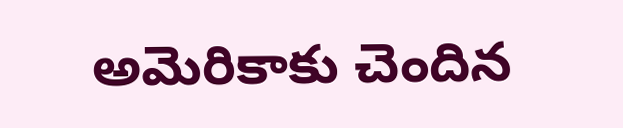అమెరికాకు చెందిన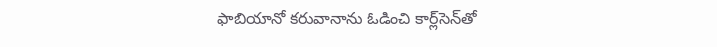ఫాబియానో కరువానాను ఓడించి కార్ల్‌సెన్‌తో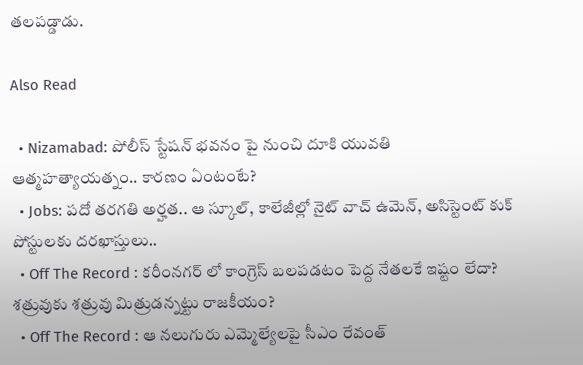తలపడ్డాడు.

Also Read

  • Nizamabad: పోలీస్ స్టేషన్ భవనం పై నుంచి దూకి యువతి ఆత్మహత్యాయత్నం.. కారణం ఏంటంటే?
  • Jobs: పదో తరగతి అర్హత.. ఆ స్కూల్, కాలేజీల్లో నైట్ వాచ్ ఉమెన్, అసిస్టెంట్ కుక్ పోస్టులకు దరఖాస్తులు..
  • Off The Record : కరీంనగర్ లో కాంగ్రెస్ బలపడటం పెద్ద నేతలకే ఇష్టం లేదా? శత్రువుకు శత్రువు మిత్రుడన్నట్టు రాజకీయం?
  • Off The Record : ఆ నలుగురు ఎమ్మెల్యేలపై సీఎం రేవంత్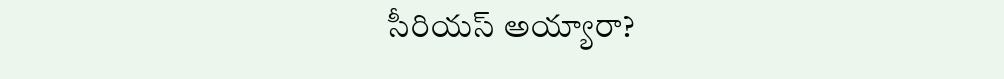సీరియస్ అయ్యారా?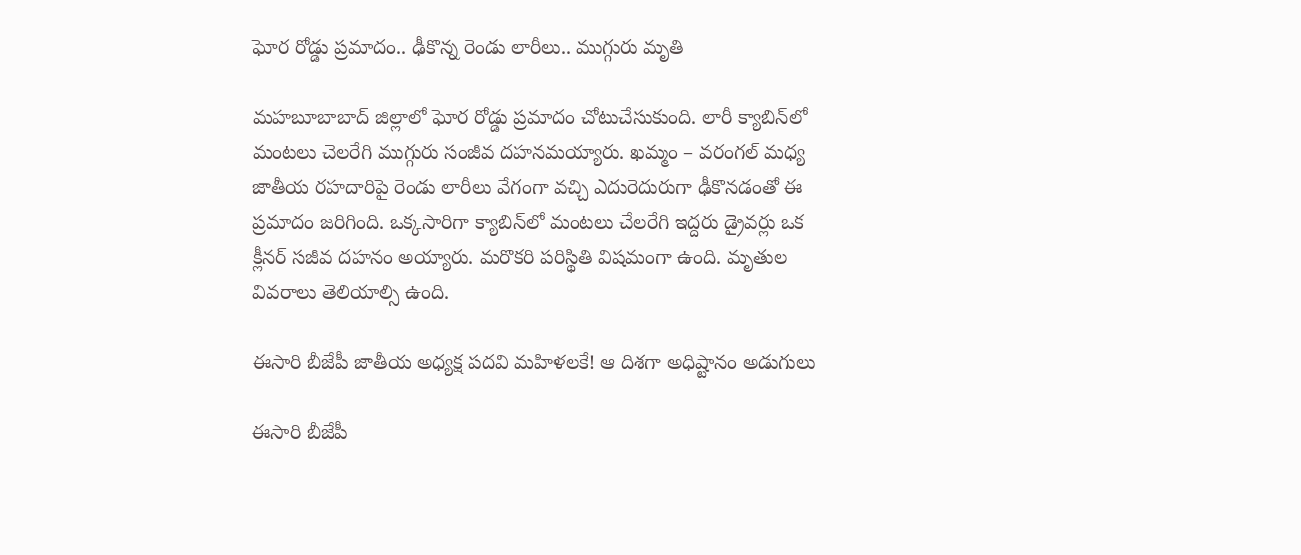ఘోర రోడ్డు ప్రమాదం.. ఢీకొన్న రెండు లారీలు.. ముగ్గురు మృతి

మహబూబాబాద్ జిల్లాలో ఘోర రోడ్డు ప్రమాదం చోటుచేసుకుంది. లారీ క్యాబిన్‌లో మంటలు చెలరేగి ముగ్గురు సంజీవ దహనమయ్యారు. ఖమ్మం – వరంగల్ మధ్య జాతీయ రహదారిపై రెండు లారీలు వేగంగా వచ్చి ఎదురెదురుగా ఢీకొనడంతో ఈ ప్రమాదం జరిగింది. ఒక్కసారిగా క్యాబిన్‌లో మంటలు చేలరేగి ఇద్దరు డ్రైవర్లు ఒక క్లీనర్ సజీవ దహనం అయ్యారు. మరొకరి పరిస్థితి విషమంగా ఉంది. మృతుల వివరాలు తెలియాల్సి ఉంది.

ఈసారి బీజేపీ జాతీయ అధ్యక్ష పదవి మహిళలకే! ఆ దిశగా అధిష్టానం అడుగులు

ఈసారి బీజేపీ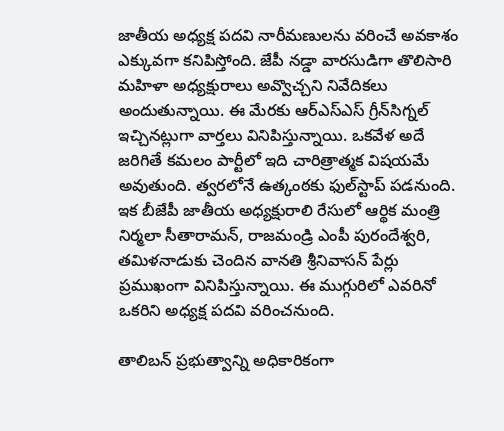జాతీయ అధ్యక్ష పదవి నారీమణులను వరించే అవకాశం ఎక్కువగా కనిపిస్తోంది. జేపీ నడ్డా వారసుడిగా తొలిసారి మహిళా అధ్యక్షురాలు అవ్వొచ్చని నివేదికలు అందుతున్నాయి. ఈ మేరకు ఆర్ఎస్ఎస్ గ్రీన్‌సిగ్నల్ ఇచ్చినట్లుగా వార్తలు వినిపిస్తున్నాయి. ఒకవేళ అదే జరిగితే కమలం పార్టీలో ఇది చారిత్రాత్మక విషయమే అవుతుంది. త్వరలోనే ఉత్కంఠకు ఫుల్‌స్టాప్ పడనుంది. ఇక బీజేపీ జాతీయ అధ్యక్షురాలి రేసులో ఆర్థిక మంత్రి నిర్మలా సీతారామన్, రాజమండ్రి ఎంపీ పురందేశ్వరి, తమిళనాడుకు చెందిన వానతి శ్రీనివాసన్ పేర్లు ప్రముఖంగా వినిపిస్తున్నాయి. ఈ ముగ్గురిలో ఎవరినో ఒకరిని అధ్యక్ష పదవి వరించనుంది.

తాలిబన్ ప్రభుత్వాన్ని అధికారికంగా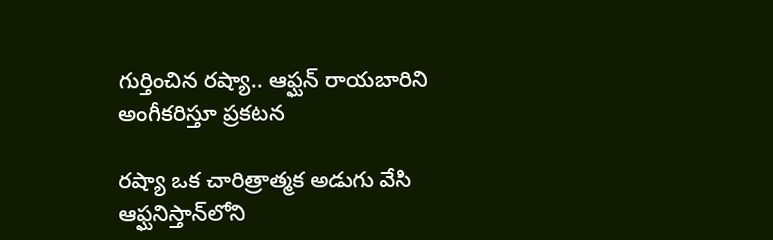గుర్తించిన రష్యా.. ఆఫ్ఘన్ రాయబారిని అంగీకరిస్తూ ప్రకటన

రష్యా ఒక చారిత్రాత్మక అడుగు వేసి ఆఫ్ఘనిస్తాన్‌లోని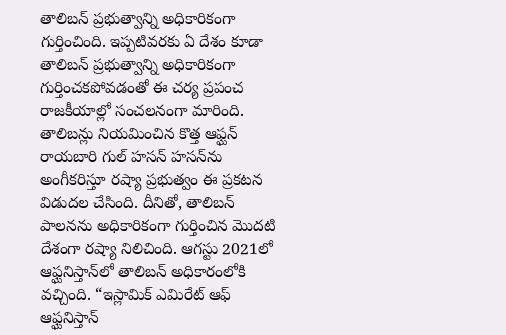తాలిబన్ ప్రభుత్వాన్ని అధికారికంగా గుర్తించింది. ఇప్పటివరకు ఏ దేశం కూడా తాలిబన్ ప్రభుత్వాన్ని అధికారికంగా గుర్తించకపోవడంతో ఈ చర్య ప్రపంచ రాజకీయాల్లో సంచలనంగా మారింది. తాలిబన్లు నియమించిన కొత్త ఆఫ్ఘన్ రాయబారి గుల్ హసన్ హసన్‌ను అంగీకరిస్తూ రష్యా ప్రభుత్వం ఈ ప్రకటన విడుదల చేసింది. దీనితో, తాలిబన్ పాలనను అధికారికంగా గుర్తించిన మొదటి దేశంగా రష్యా నిలిచింది. ఆగస్టు 2021లో ఆఫ్ఘనిస్తాన్‌లో తాలిబన్ అధికారంలోకి వచ్చింది. “ఇస్లామిక్ ఎమిరేట్ ఆఫ్ ఆఫ్ఘనిస్తాన్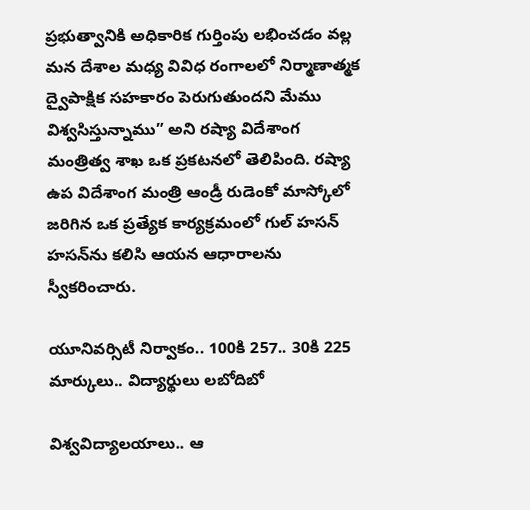ప్రభుత్వానికి అధికారిక గుర్తింపు లభించడం వల్ల మన దేశాల మధ్య వివిధ రంగాలలో నిర్మాణాత్మక ద్వైపాక్షిక సహకారం పెరుగుతుందని మేము విశ్వసిస్తున్నాము” అని రష్యా విదేశాంగ మంత్రిత్వ శాఖ ఒక ప్రకటనలో తెలిపింది. రష్యా ఉప విదేశాంగ మంత్రి ఆండ్రీ రుడెంకో మాస్కోలో జరిగిన ఒక ప్రత్యేక కార్యక్రమంలో గుల్ హసన్ హసన్‌ను కలిసి ఆయన ఆధారాలను స్వీకరించారు.

యూనివర్సిటీ నిర్వాకం.. 100కి 257.. 30కి 225 మార్కులు.. విద్యార్థులు లబోదిబో

విశ్వవిద్యాలయాలు.. ఆ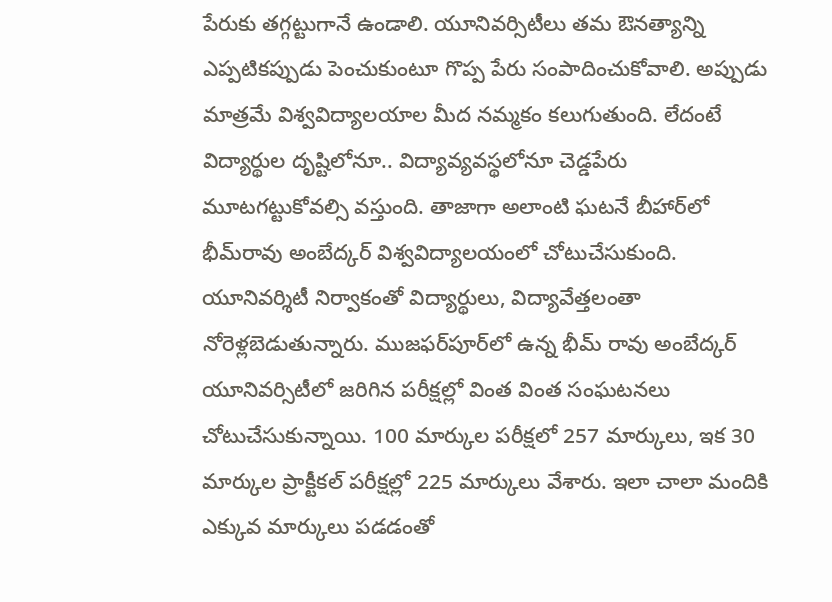పేరుకు తగ్గట్టుగానే ఉండాలి. యూనివర్సిటీలు తమ ఔనత్యాన్ని ఎప్పటికప్పుడు పెంచుకుంటూ గొప్ప పేరు సంపాదించుకోవాలి. అప్పుడు మాత్రమే విశ్వవిద్యాలయాల మీద నమ్మకం కలుగుతుంది. లేదంటే విద్యార్థుల దృష్టిలోనూ.. విద్యావ్యవస్థలోనూ చెడ్డపేరు మూటగట్టుకోవల్సి వస్తుంది. తాజాగా అలాంటి ఘటనే బీహార్‌లో భీమ్‌రావు అంబేద్కర్ విశ్వవిద్యాలయంలో చోటుచేసుకుంది. యూనివర్శిటీ నిర్వాకంతో విద్యార్థులు, విద్యావేత్తలంతా నోరెళ్లబెడుతున్నారు. ముజఫర్‌పూర్‌లో ఉన్న భీమ్ రావు అంబేద్కర్ యూనివర్సిటీలో జరిగిన పరీక్షల్లో వింత వింత సంఘటనలు చోటుచేసుకున్నాయి. 100 మార్కుల పరీక్షలో 257 మార్కులు, ఇక 30 మార్కుల ప్రాక్టీకల్ పరీక్షల్లో 225 మార్కులు వేశారు. ఇలా చాలా మందికి ఎక్కువ మార్కులు పడడంతో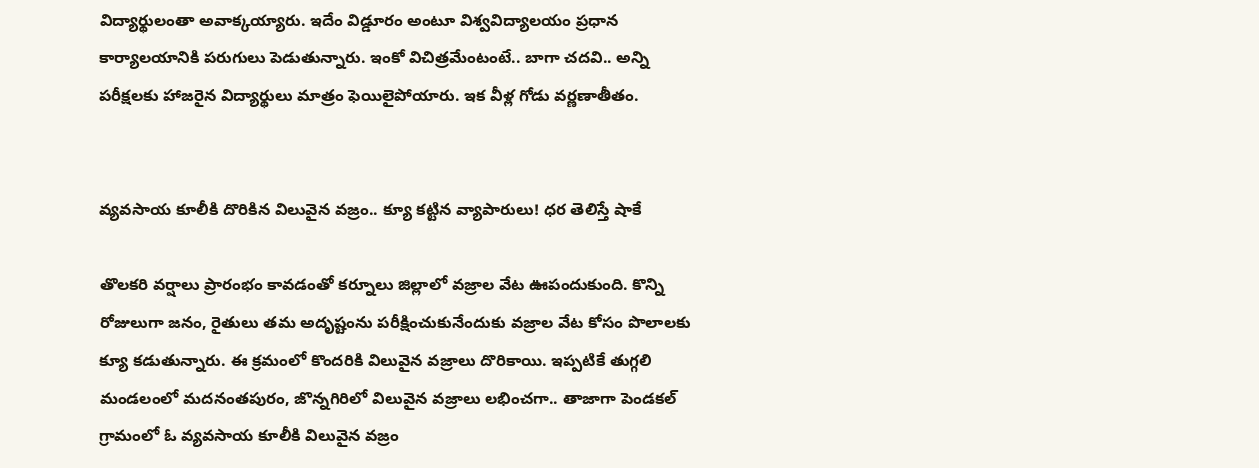విద్యార్థులంతా అవాక్కయ్యారు. ఇదేం విడ్డూరం అంటూ విశ్వవిద్యాలయం ప్రధాన కార్యాలయానికి పరుగులు పెడుతున్నారు. ఇంకో విచిత్రమేంటంటే.. బాగా చదవి.. అన్ని పరీక్షలకు హాజరైన విద్యార్థులు మాత్రం ఫెయిలైపోయారు. ఇక వీళ్ల గోడు వర్ణణాతీతం.


వ్యవసాయ కూలీకి దొరికిన విలువైన వజ్రం.. క్యూ కట్టిన వ్యాపారులు! ధర తెలిస్తే షాకే

తొలకరి వర్షాలు ప్రారంభం కావడంతో కర్నూలు జిల్లాలో వజ్రాల వేట ఊపందుకుంది. కొన్ని రోజులుగా జనం, రైతులు తమ అదృష్టంను పరీక్షించుకునేందుకు వజ్రాల వేట కోసం పొలాలకు క్యూ కడుతున్నారు. ఈ క్రమంలో కొందరికి విలువైన వజ్రాలు దొరికాయి. ఇప్పటికే తుగ్గలి మండలంలో మదనంతపురం, జొన్నగిరిలో విలువైన వజ్రాలు లభించగా.. తాజాగా పెండకల్ గ్రామంలో ఓ వ్యవసాయ కూలీకి విలువైన వజ్రం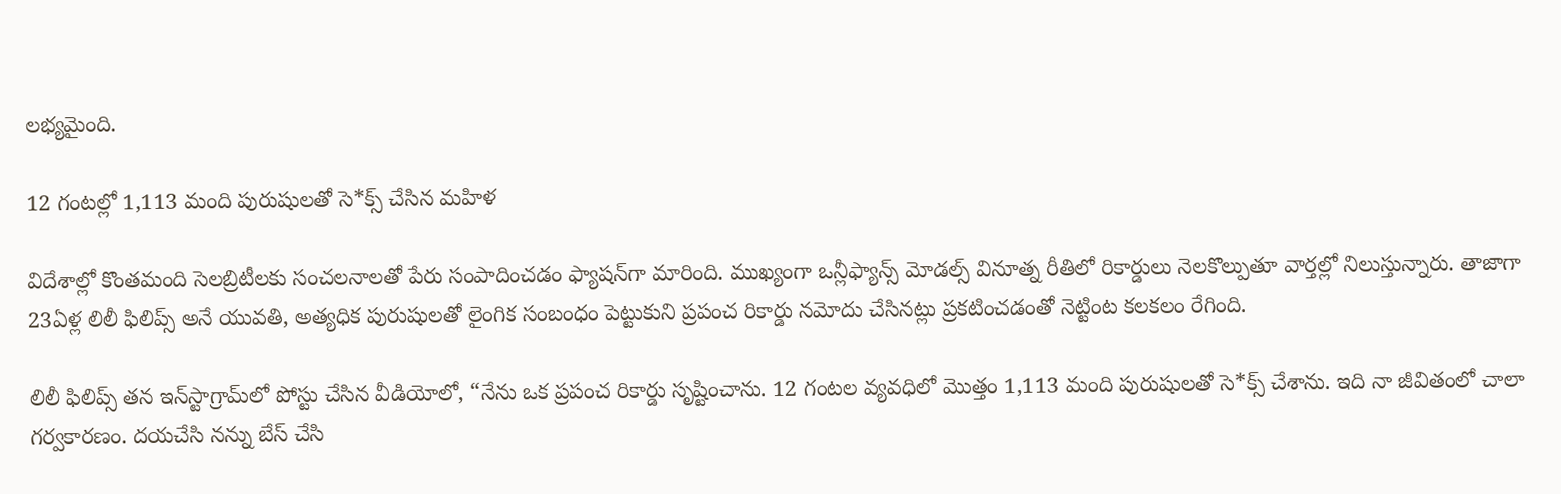లభ్యమైంది.

12 గంటల్లో 1,113 మంది పురుషులతో సె*క్స్ చేసిన మహిళ

విదేశాల్లో కొంతమంది సెలబ్రిటీలకు సంచలనాలతో పేరు సంపాదించడం ఫ్యాషన్‌గా మారింది. ముఖ్యంగా ఒన్లీఫ్యాన్స్ మోడల్స్ వినూత్న రీతిలో రికార్డులు నెలకొల్పుతూ వార్తల్లో నిలుస్తున్నారు. తాజాగా 23ఏళ్ల లిలీ ఫిలిప్స్ అనే యువతి, అత్యధిక పురుషులతో లైంగిక సంబంధం పెట్టుకుని ప్రపంచ రికార్డు నమోదు చేసినట్లు ప్రకటించడంతో నెట్టింట కలకలం రేగింది.

లిలీ ఫిలిప్స్ తన ఇన్‌స్టాగ్రామ్‌లో పోస్టు చేసిన వీడియోలో, “నేను ఒక ప్రపంచ రికార్డు సృష్టించాను. 12 గంటల వ్యవధిలో మొత్తం 1,113 మంది పురుషులతో సె*క్స్‌ చేశాను. ఇది నా జీవితంలో చాలా గర్వకారణం. దయచేసి నన్ను బేస్ చేసి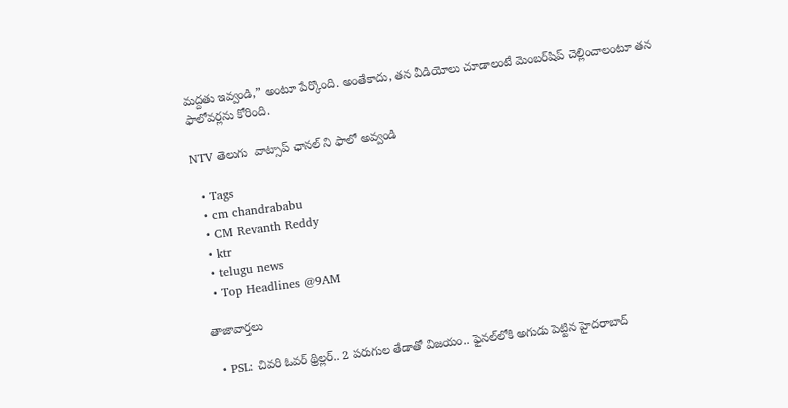మద్దతు ఇవ్వండి,” అంటూ పేర్కొంది. అంతేకాదు, తన వీడియోలు చూడాలంటే మెంబర్‌షిప్‌ చెల్లించాలంటూ తన ఫాలోవర్లను కోరింది.

NTV తెలుగు  వాట్సాప్ ఛానల్ ని ఫాలో అవ్వండి

  • Tags
  • cm chandrababu
  • CM Revanth Reddy
  • ktr
  • telugu news
  • Top Headlines @9AM

తాజావార్తలు

  • PSL: చివరి ఓవర్ థ్రిల్లర్.. 2 పరుగుల తేడాతో విజయం.. ఫైనల్‌లోకి అగుడు పెట్టిన హైదరాబాద్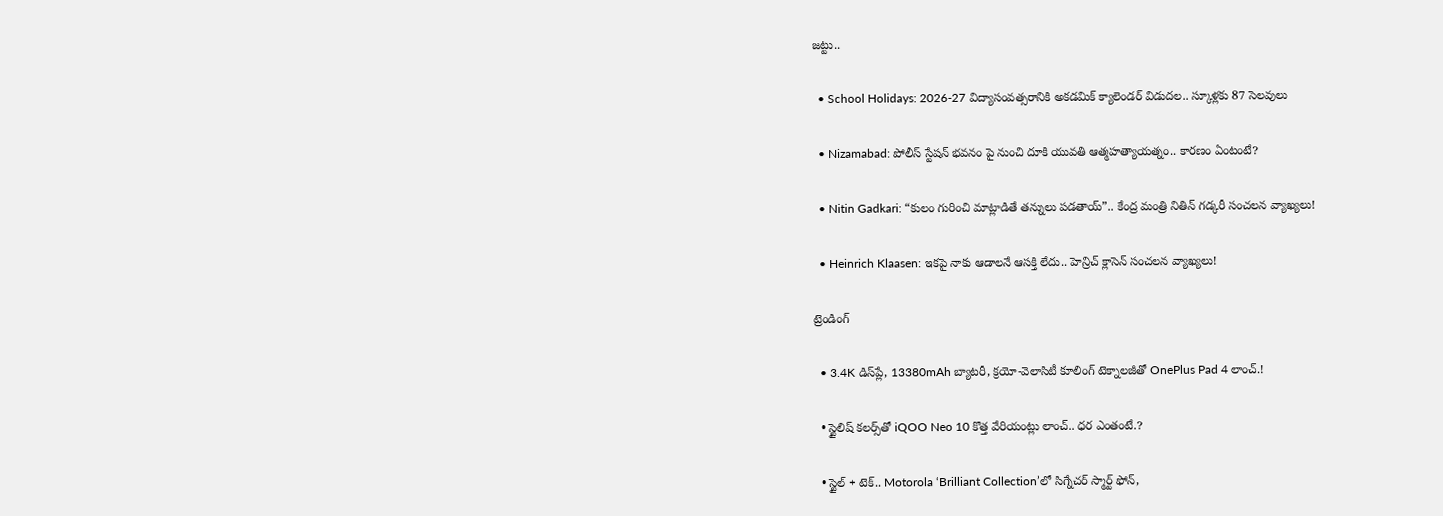జట్టు..

  • School Holidays: 2026-27 విద్యాసంవత్సరానికి అకడమిక్ క్యాలెండర్ విడుదల.. స్కూళ్లకు 87 సెలవులు

  • Nizamabad: పోలీస్ స్టేషన్ భవనం పై నుంచి దూకి యువతి ఆత్మహత్యాయత్నం.. కారణం ఏంటంటే?

  • Nitin Gadkari: “కులం గురించి మాట్లాడితే తన్నులు పడతాయ్”.. కేంద్ర మంత్రి నితిన్ గడ్కరీ సంచలన వ్యాఖ్యలు!

  • Heinrich Klaasen: ఇకపై నాకు ఆడాలనే ఆసక్తి లేదు.. హెన్రిచ్ క్లాసెన్ సంచలన వ్యాఖ్యలు!

ట్రెండింగ్‌

  • 3.4K డిస్‌ప్లే, 13380mAh బ్యాటరీ, క్రయో-వెలాసిటీ కూలింగ్ టెక్నాలజీతో OnePlus Pad 4 లాంచ్.!

  • స్టైలిష్ కలర్స్‌తో iQOO Neo 10 కొత్త వేరియంట్లు లాంచ్.. ధర ఎంతంటే.?

  • స్టైల్ + టెక్.. Motorola ‘Brilliant Collection’లో సిగ్నేచర్ స్మార్ట్ ఫోన్,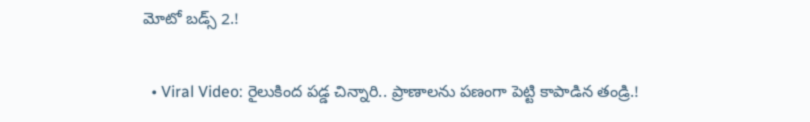మోటో బడ్స్ 2.!

  • Viral Video: రైలుకింద పడ్డ చిన్నారి.. ప్రాణాలను పణంగా పెట్టి కాపాడిన తండ్రి.!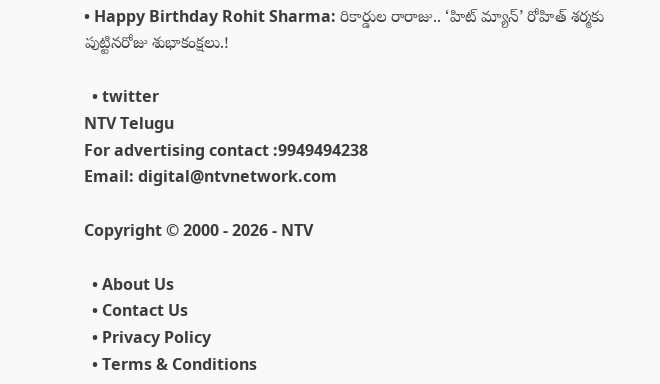• Happy Birthday Rohit Sharma: రికార్డుల రారాజు.. ‘హిట్‌ మ్యాన్’ రోహిత్ శర్మకు పుట్టినరోజు శుభాకంక్షలు.!

  • twitter
NTV Telugu
For advertising contact :9949494238
Email: digital@ntvnetwork.com

Copyright © 2000 - 2026 - NTV

  • About Us
  • Contact Us
  • Privacy Policy
  • Terms & Conditions